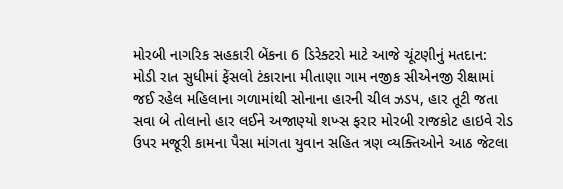મોરબી નાગરિક સહકારી બેંકના 6 ડિરેક્ટરો માટે આજે ચૂંટણીનું મતદાન: મોડી રાત સુધીમાં ફેંસલો ટંકારાના મીતાણા ગામ નજીક સીએનજી રીક્ષામાં જઈ રહેલ મહિલાના ગળામાંથી સોનાના હારની ચીલ ઝડપ, હાર તૂટી જતા સવા બે તોલાનો હાર લઈને અજાણ્યો શખ્સ ફરાર મોરબી રાજકોટ હાઇવે રોડ ઉપર મજૂરી કામના પૈસા માંગતા યુવાન સહિત ત્રણ વ્યક્તિઓને આઠ જેટલા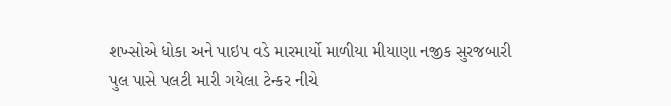શખ્સોએ ધોકા અને પાઇપ વડે મારમાર્યો માળીયા મીયાણા નજીક સુરજબારી પુલ પાસે પલટી મારી ગયેલા ટેન્કર નીચે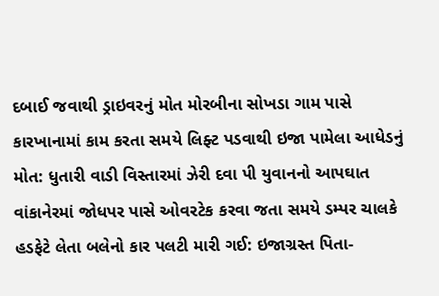દબાઈ જવાથી ડ્રાઇવરનું મોત મોરબીના સોખડા ગામ પાસે કારખાનામાં કામ કરતા સમયે લિફ્ટ પડવાથી ઇજા પામેલા આધેડનું મોત: ધુતારી વાડી વિસ્તારમાં ઝેરી દવા પી યુવાનનો આપઘાત વાંકાનેરમાં જોધપર પાસે ઓવરટેક કરવા જતા સમયે ડમ્પર ચાલકે હડફેટે લેતા બલેનો કાર પલટી મારી ગઈ: ઇજાગ્રસ્ત પિતા-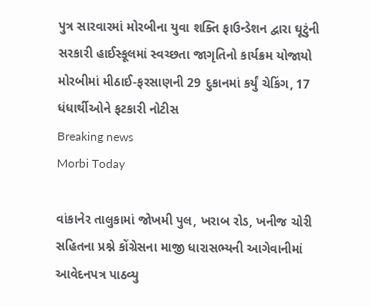પુત્ર સારવારમાં મોરબીના યુવા શક્તિ ફાઉન્ડેશન દ્વારા ઘૂટુંની સરકારી હાઈસ્કૂલમાં સ્વચ્છતા જાગૃતિનો કાર્યક્રમ યોજાયો મોરબીમાં મીઠાઈ-ફરસાણની 29 દુકાનમાં કર્યું ચેકિંગ, 17 ધંધાર્થીઓને ફટકારી નોટીસ
Breaking news
Morbi Today

વાંકાનેર તાલુકામાં જોખમી પુલ, ખરાબ રોડ, ખનીજ ચોરી સહિતના પ્રશ્ને કોંગ્રેસના માજી ધારાસભ્યની આગેવાનીમાં આવેદનપત્ર પાઠવ્યુ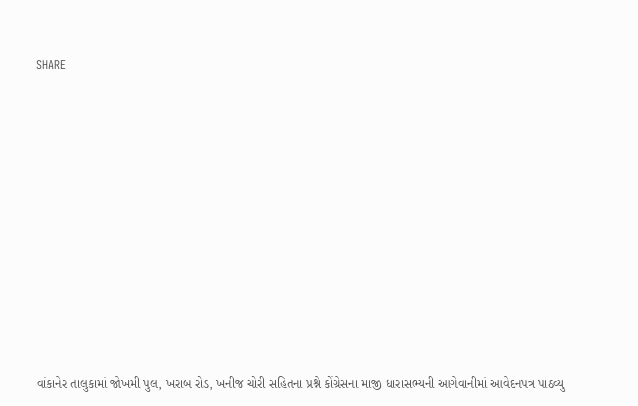SHARE













વાંકાનેર તાલુકામાં જોખમી પુલ, ખરાબ રોડ, ખનીજ ચોરી સહિતના પ્રશ્ને કોંગ્રેસના માજી ધારાસભ્યની આગેવાનીમાં આવેદનપત્ર પાઠવ્યુ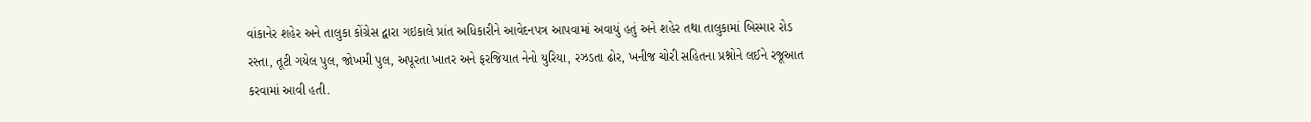વાંકાનેર શહેર અને તાલુકા કોંગ્રેસ દ્વારા ગઇકાલે પ્રાંત અધિકારીને આવેદનપત્ર આપવામાં અવાયું હતું અને શહેર તથા તાલુકામાં બિસ્માર રોડ રસ્તા, તૂટી ગયેલ પુલ, જોખમી પુલ, અપૂરતા ખાતર અને ફરજિયાત નેનો યુરિયા, રઝડતા ઢોર, ખનીજ ચોરી સહિતના પ્રશ્નોને લઈને રજૂઆત કરવામાં આવી હતી.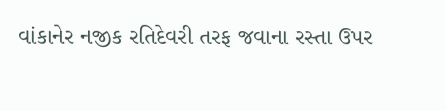વાંકાનેર નજીક રતિદેવરી તરફ જવાના રસ્તા ઉપર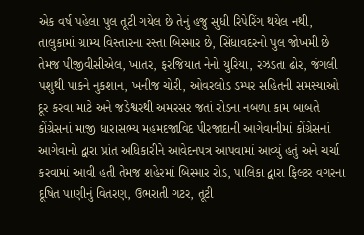એક વર્ષ પહેલા પુલ તૂટી ગયેલ છે તેનું હજુ સુધી રિપેરિંગ થયેલ નથી, તાલુકામાં ગ્રામ્ય વિસ્તારના રસ્તા બિસ્માર છે, સિંધાવદરનો પુલ જોખમી છે તેમજ પીજીવીસીએલ, ખાતર, ફરજિયાત નેનો યુરિયા, રઝડતા ઢોર, જંગલી પશુથી પાકને નુકશાન, ખનીજ ચોરી, ઓવરલોડ ડમ્પર સહિતની સમસ્યાઓ દૂર કરવા માટે અને જડેશ્વરથી અમરસર જતાં રોડના નબળા કામ બાબતે કોંગ્રેસનાં માજી ધારાસભ્ય મહમદજાવિદ પીરજાદાની આગેવાનીમાં કોંગ્રેસનાં આગેવાનો દ્વારા પ્રાંત અધિકારીને આવેદનપત્ર આપવામાં આવ્યું હતું અને ચર્ચા કરવામાં આવી હતી તેમજ શહેરમાં બિસ્માર રોડ, પાલિકા દ્વારા ફિલ્ટર વગરના દૂષિત પાણીનું વિતરણ, ઉભરાતી ગટર, તૂટી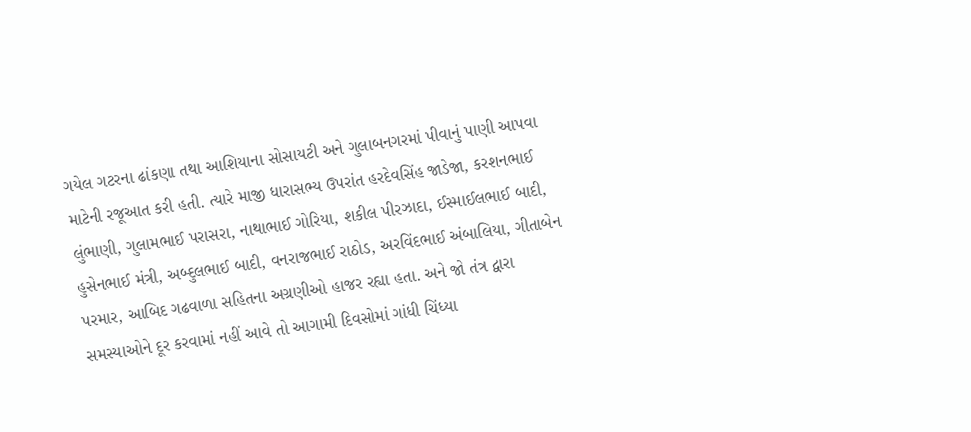ગયેલ ગટરના ઢાંકણા તથા આશિયાના સોસાયટી અને ગુલાબનગરમાં પીવાનું પાણી આપવા માટેની રજૂઆત કરી હતી. ત્યારે માજી ધારાસભ્ય ઉપરાંત હરદેવસિંહ જાડેજા, કરશનભાઈ લુંભાણી, ગુલામભાઈ પરાસરા, નાથાભાઈ ગોરિયા, શકીલ પીરઝાદા, ઈસ્માઈલભાઈ બાદી, હુસેનભાઈ મંત્રી, અબ્દુલભાઈ બાદી, વનરાજભાઈ રાઠોડ, અરવિંદભાઈ અંબાલિયા, ગીતાબેન પરમાર, આબિદ ગઢવાળા સહિતના અગ્રણીઓ હાજર રહ્યા હતા. અને જો તંત્ર દ્વારા સમસ્યાઓને દૂર કરવામાં નહીં આવે તો આગામી દિવસોમાં ગાંધી ચિંધ્યા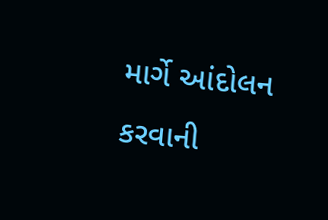માર્ગે આંદોલન કરવાની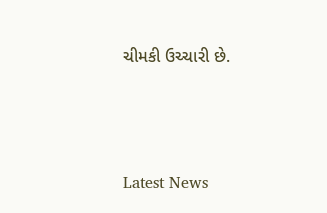ચીમકી ઉચ્ચારી છે.






Latest News